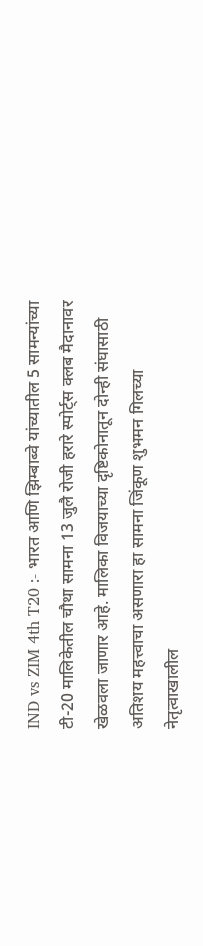IND vs ZIM 4th T20 :- भारत आणि झिम्बाब्वे यांच्यातील 5 सामन्यांच्या टी-20 मालिकेतील चौथा सामना 13 जुलै रोजी हरारे स्पोर्ट्स क्लब मैदानावर खेळवला जाणार आहे. मालिका विजयाच्या दृष्टिकोनातून दोन्ही संघासाठी अतिशय महत्त्वाचा असणारा हा सामना जिंकूण शुभमन गिलच्या नेतृत्वाखालील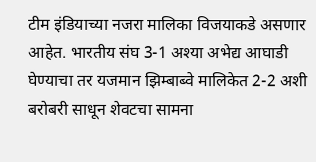टीम इंडियाच्या नजरा मालिका विजयाकडे असणार आहेत. भारतीय संघ 3-1 अश्या अभेद्य आघाडी घेण्याचा तर यजमान झिम्बाब्वे मालिकेत 2-2 अशी बरोबरी साधून शेवटचा सामना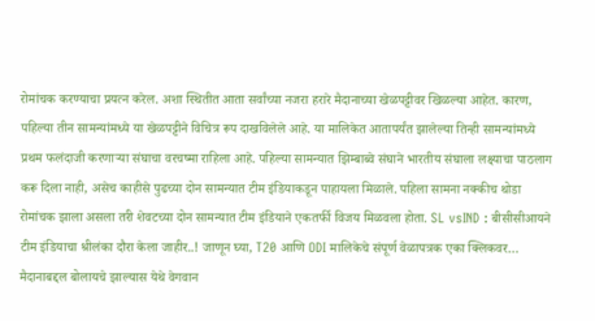रोमांचक करण्याचा प्रयत्न करेल. अशा स्थितीत आता सर्वांच्या नजरा हरारे मैदानाच्या खेळपट्टीवर खिळल्या आहेत. कारण, पहिल्या तीन सामन्यांमध्ये या खेळपट्टीने विचित्र रूप दाखविलेले आहे. या मालिकेत आतापर्यंत झालेल्या तिन्ही सामन्यांमध्ये प्रथम फलंदाजी करणाऱ्या संघाचा वरचष्मा राहिला आहे. पहिल्या सामन्यात झिम्बाब्वे संघाने भारतीय संघाला लक्ष्याचा पाठलाग करू दिला नाही, असेच काहीसे पुढच्या दोन सामन्यात टीम इंडियाकडून पाहायला मिळाले. पहिला सामना नक्कीच थोडा रोमांचक झाला असला तरी शेवटच्या दोन सामन्यात टीम इंडियाने एकतर्फी विजय मिळवला होता. SL vsIND : बीसीसीआयने टीम इंडियाचा श्रीलंका दौरा केला जाहीर..! जाणून घ्या, T20 आणि ODI मालिकेचे संपूर्ण वेळापत्रक एका क्लिकवर… मैदानाबद्दल बोलायचे झाल्यास येथे वेगवान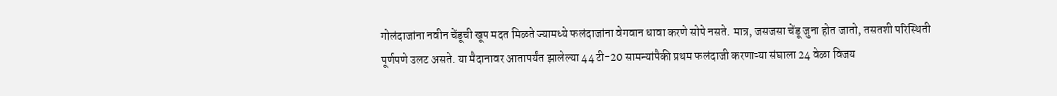गोलंदाजांना नवीन चेंडूची खूप मदत मिळते ज्यामध्ये फलंदाजांना वेगवान धावा करणे सोपे नसते. मात्र, जसजसा चेंडू जुना होत जातो, तसतशी परिस्थिती पूर्णपणे उलट असते. या मैदानावर आतापर्यंत झालेल्या 44 टी-20 सामन्यांपैकी प्रथम फलंदाजी करणाऱ्या संघाला 24 वेळा विजय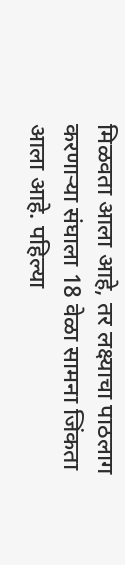मिळवता आला आहे, तर लक्ष्याचा पाठलाग करणाऱ्या संघाला 18 वेळा सामना जिंकता आला आहे. पहिल्या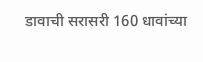डावाची सरासरी 160 धावांच्या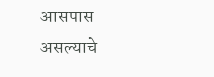आसपास असल्याचे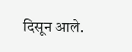दिसून आले.